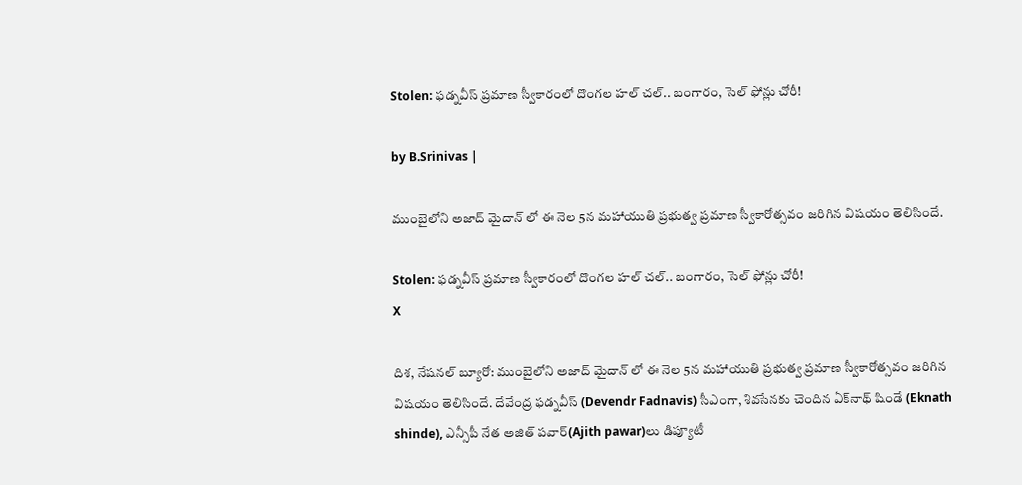Stolen: ఫడ్నవీస్ ప్రమాణ స్వీకారంలో దొంగల హల్ చల్.. బంగారం, సెల్ ఫోన్లు చోరీ!

by B.Srinivas |

ముంబైలోని అజాద్ మైదాన్ లో ఈ నెల 5న మహాయుతి ప్రభుత్వ ప్రమాణ స్వీకారోత్సవం జరిగిన విషయం తెలిసిందే.

Stolen: ఫడ్నవీస్ ప్రమాణ స్వీకారంలో దొంగల హల్ చల్.. బంగారం, సెల్ ఫోన్లు చోరీ!
X

దిశ, నేషనల్ బ్యూరో: ముంబైలోని అజాద్ మైదాన్ లో ఈ నెల 5న మహాయుతి ప్రభుత్వ ప్రమాణ స్వీకారోత్సవం జరిగిన విషయం తెలిసిందే. దేవేంద్ర ఫడ్నవీస్ (Devendr Fadnavis) సీఎంగా, శివసేనకు చెందిన ఏక్‌నాథ్ షిండే (Eknath shinde), ఎన్సీపీ నేత అజిత్ పవార్‌(Ajith pawar)లు డిప్యూటీ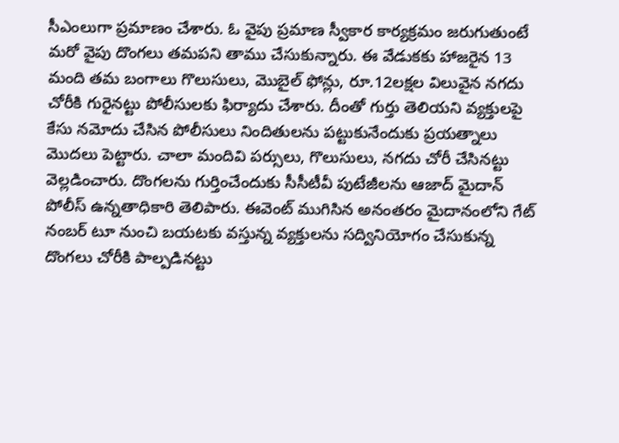సీఎంలుగా ప్రమాణం చేశారు. ఓ వైపు ప్రమాణ స్వీకార కార్యక్రమం జరుగుతుంటే మరో వైపు దొంగలు తమపని తాము చేసుకున్నారు. ఈ వేడుకకు హాజరైన 13 మంది తమ బంగాలు గొలుసులు, మొబైల్ ఫోన్లు, రూ.12లక్షల విలువైన నగదు చోరీకి గురైనట్టు పోలీసులకు ఫిర్యాదు చేశారు. దీంతో గుర్తు తెలియని వ్యక్తులపై కేసు నమోదు చేసిన పోలీసులు నిందితులను పట్టుకునేందుకు ప్రయత్నాలు మొదలు పెట్టారు. చాలా మందివి పర్సులు, గొలుసులు, నగదు చోరీ చేసినట్టు వెల్లడించారు. దొంగలను గుర్తించేందుకు సీసీటీవీ పుటేజీలను ఆజాద్ మైదాన్ పోలీస్ ఉన్నతాధికారి తెలిపారు. ఈవెంట్‌ ముగిసిన అనంతరం మైదానంలోని గేట్ నంబర్ టూ నుంచి బయటకు వస్తున్న వ్యక్తులను సద్వినియోగం చేసుకున్న దొంగలు చోరీకి పాల్పడినట్టు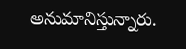అనుమానిస్తున్నారు.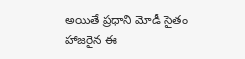అయితే ప్రధాని మోడీ సైతం హాజరైన ఈ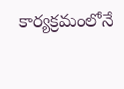కార్యక్రమంలోనే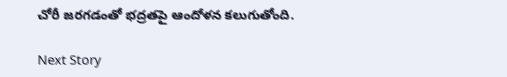చోరీ జరగడంతో భద్రతపై ఆందోళన కలుగుతోంది.

Next Story